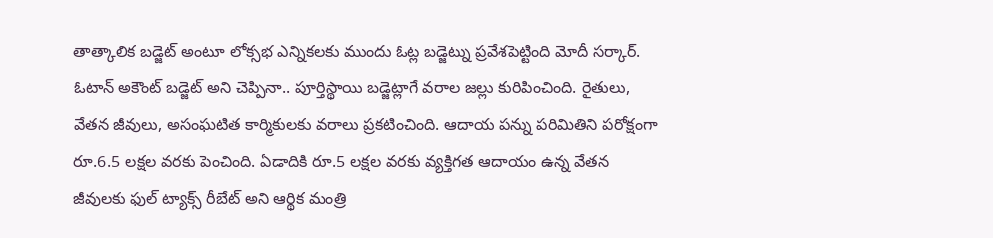తాత్కాలిక బడ్జెట్ అంటూ లోక్సభ ఎన్నికలకు ముందు ఓట్ల బడ్జెట్ను ప్రవేశపెట్టింది మోదీ సర్కార్. ఓటాన్ అకౌంట్ బడ్జెట్ అని చెప్పినా.. పూర్తిస్థాయి బడ్జెట్లాగే వరాల జల్లు కురిపించింది. రైతులు, వేతన జీవులు, అసంఘటిత కార్మికులకు వరాలు ప్రకటించింది. ఆదాయ పన్ను పరిమితిని పరోక్షంగా రూ.6.5 లక్షల వరకు పెంచింది. ఏడాదికి రూ.5 లక్షల వరకు వ్యక్తిగత ఆదాయం ఉన్న వేతన జీవులకు ఫుల్ ట్యాక్స్ రీబేట్ అని ఆర్థిక మంత్రి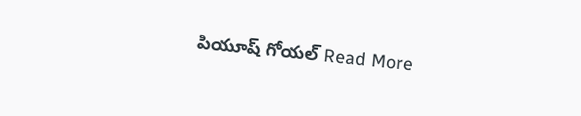పియూష్ గోయల్ Read More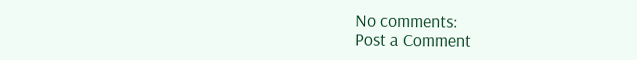No comments:
Post a Comment